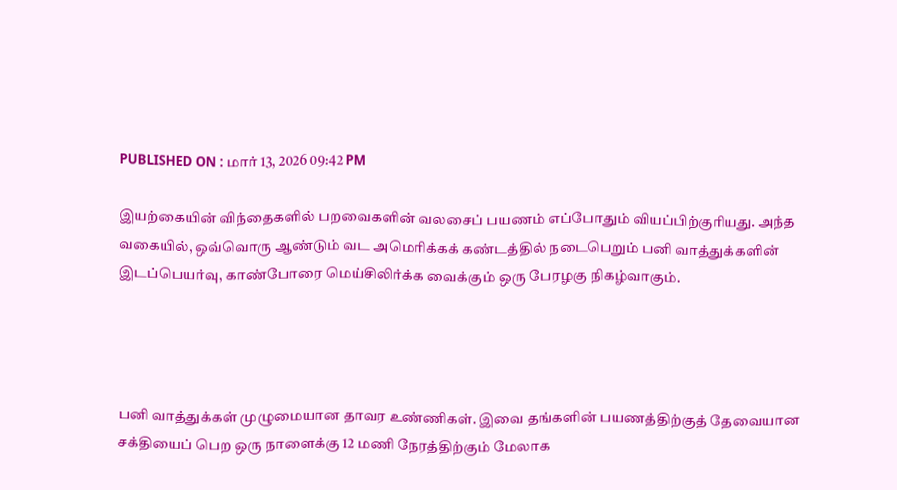PUBLISHED ON : மார் 13, 2026 09:42 PM

இயற்கையின் விந்தைகளில் பறவைகளின் வலசைப் பயணம் எப்போதும் வியப்பிற்குரியது. அந்த வகையில், ஒவ்வொரு ஆண்டும் வட அமெரிக்கக் கண்டத்தில் நடைபெறும் பனி வாத்துக்களின் இடப்பெயர்வு, காண்போரை மெய்சிலிர்க்க வைக்கும் ஒரு பேரழகு நிகழ்வாகும்.




பனி வாத்துக்கள் முழுமையான தாவர உண்ணிகள். இவை தங்களின் பயணத்திற்குத் தேவையான சக்தியைப் பெற ஒரு நாளைக்கு 12 மணி நேரத்திற்கும் மேலாக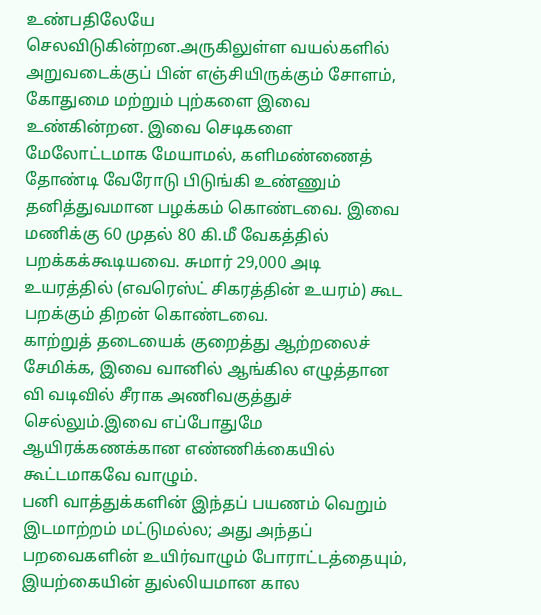உண்பதிலேயே செலவிடுகின்றன.அருகிலுள்ள வயல்களில் அறுவடைக்குப் பின் எஞ்சியிருக்கும் சோளம், கோதுமை மற்றும் புற்களை இவை உண்கின்றன. இவை செடிகளை மேலோட்டமாக மேயாமல், களிமண்ணைத் தோண்டி வேரோடு பிடுங்கி உண்ணும் தனித்துவமான பழக்கம் கொண்டவை. இவை மணிக்கு 60 முதல் 80 கி.மீ வேகத்தில் பறக்கக்கூடியவை. சுமார் 29,000 அடி உயரத்தில் (எவரெஸ்ட் சிகரத்தின் உயரம்) கூட பறக்கும் திறன் கொண்டவை.
காற்றுத் தடையைக் குறைத்து ஆற்றலைச் சேமிக்க, இவை வானில் ஆங்கில எழுத்தான வி வடிவில் சீராக அணிவகுத்துச் செல்லும்.இவை எப்போதுமே ஆயிரக்கணக்கான எண்ணிக்கையில் கூட்டமாகவே வாழும்.
பனி வாத்துக்களின் இந்தப் பயணம் வெறும் இடமாற்றம் மட்டுமல்ல; அது அந்தப் பறவைகளின் உயிர்வாழும் போராட்டத்தையும், இயற்கையின் துல்லியமான கால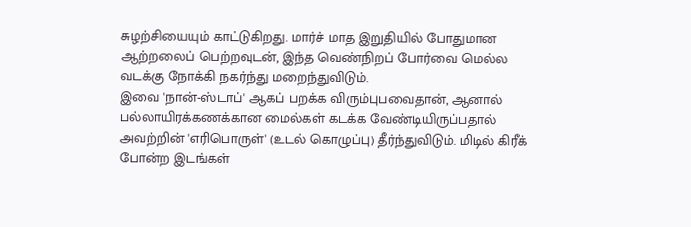சுழற்சியையும் காட்டுகிறது. மார்ச் மாத இறுதியில் போதுமான ஆற்றலைப் பெற்றவுடன், இந்த வெண்நிறப் போர்வை மெல்ல வடக்கு நோக்கி நகர்ந்து மறைந்துவிடும்.
இவை 'நான்-ஸ்டாப்' ஆகப் பறக்க விரும்புபவைதான், ஆனால் பல்லாயிரக்கணக்கான மைல்கள் கடக்க வேண்டியிருப்பதால் அவற்றின் 'எரிபொருள்' (உடல் கொழுப்பு) தீர்ந்துவிடும். மிடில் கிரீக் போன்ற இடங்கள்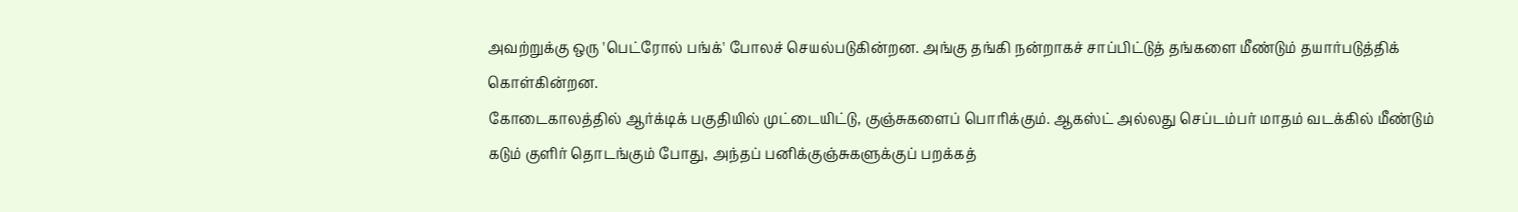அவற்றுக்கு ஒரு 'பெட்ரோல் பங்க்' போலச் செயல்படுகின்றன. அங்கு தங்கி நன்றாகச் சாப்பிட்டுத் தங்களை மீண்டும் தயார்படுத்திக் கொள்கின்றன.
கோடைகாலத்தில் ஆர்க்டிக் பகுதியில் முட்டையிட்டு, குஞ்சுகளைப் பொரிக்கும். ஆகஸ்ட் அல்லது செப்டம்பர் மாதம் வடக்கில் மீண்டும் கடும் குளிர் தொடங்கும் போது, அந்தப் பனிக்குஞ்சுகளுக்குப் பறக்கத்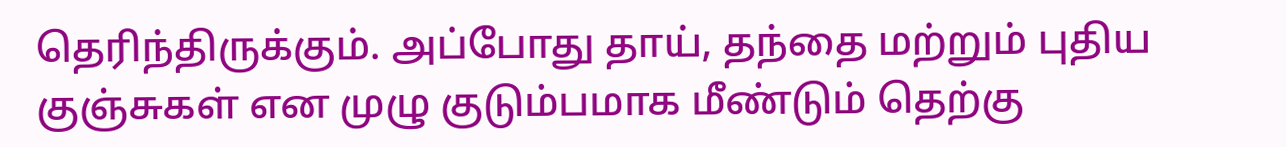தெரிந்திருக்கும். அப்போது தாய், தந்தை மற்றும் புதிய குஞ்சுகள் என முழு குடும்பமாக மீண்டும் தெற்கு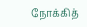நோக்கித்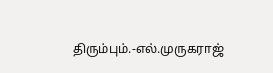திரும்பும்.-எல்.முருகராஜ்